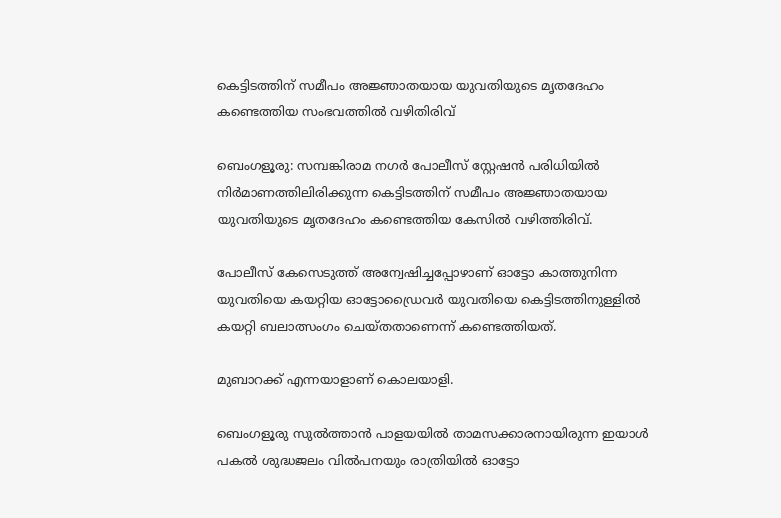കെട്ടിടത്തിന് സമീപം അജ്ഞാതയായ യുവതിയുടെ മൃതദേഹം കണ്ടെത്തിയ സംഭവത്തിൽ വഴിതിരിവ്

ബെംഗളൂരു: സമ്പങ്കിരാമ നഗർ പോലീസ് സ്റ്റേഷൻ പരിധിയിൽ നിർമാണത്തിലിരിക്കുന്ന കെട്ടിടത്തിന് സമീപം അജ്ഞാതയായ യുവതിയുടെ മൃതദേഹം കണ്ടെത്തിയ കേസിൽ വഴിത്തിരിവ്.

പോലീസ് കേസെടുത്ത് അന്വേഷിച്ചപ്പോഴാണ് ഓട്ടോ കാത്തുനിന്ന യുവതിയെ കയറ്റിയ ഓട്ടോഡ്രൈവർ യുവതിയെ കെട്ടിടത്തിനുള്ളിൽ കയറ്റി ബലാത്സംഗം ചെയ്തതാണെന്ന് കണ്ടെത്തിയത്.

മുബാറക്ക് എന്നയാളാണ് കൊലയാളി.

ബെംഗളൂരു സുൽത്താൻ പാളയയിൽ താമസക്കാരനായിരുന്ന ഇയാൾ പകൽ ശുദ്ധജലം വിൽപനയും രാത്രിയിൽ ഓട്ടോ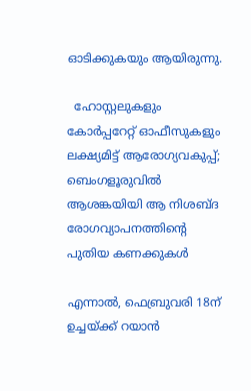ഓടിക്കുകയും ആയിരുന്നു.

  ഹോസ്റ്റലുകളും കോർപ്പറേറ്റ് ഓഫീസുകളും ലക്ഷ്യമിട്ട് ആരോഗ്യവകുപ്പ്; ബെംഗളൂരുവിൽ ആശങ്കയിയി ആ നിശബ്ദ രോഗവ്യാപനത്തിന്റെ പുതിയ കണക്കുകൾ

എന്നാൽ, ഫെബ്രുവരി 18ന് ഉച്ചയ്ക്ക് റയാൻ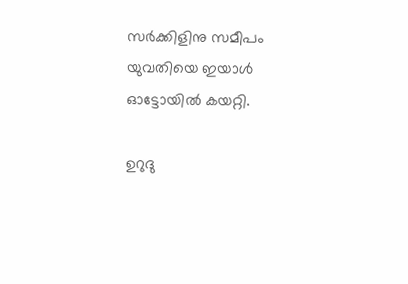സർക്കിളിനു സമീപം യുവതിയെ ഇയാൾ ഓട്ടോയിൽ കയറ്റി.

ഉറുദു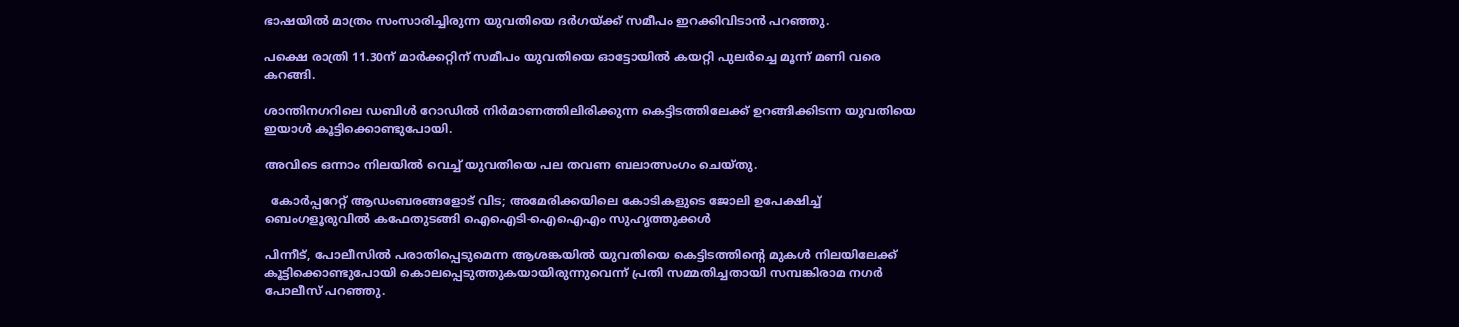ഭാഷയിൽ മാത്രം സംസാരിച്ചിരുന്ന യുവതിയെ ദർഗയ്ക്ക് സമീപം ഇറക്കിവിടാൻ പറഞ്ഞു.

പക്ഷെ രാത്രി 11.30ന് മാർക്കറ്റിന് സമീപം യുവതിയെ ഓട്ടോയിൽ കയറ്റി പുലർച്ചെ മൂന്ന് മണി വരെ കറങ്ങി.

ശാന്തിനഗറിലെ ഡബിൾ റോഡിൽ നിർമാണത്തിലിരിക്കുന്ന കെട്ടിടത്തിലേക്ക് ഉറങ്ങിക്കിടന്ന യുവതിയെ ഇയാൾ കൂട്ടിക്കൊണ്ടുപോയി.

അവിടെ ഒന്നാം നിലയിൽ വെച്ച് യുവതിയെ പല തവണ ബലാത്സംഗം ചെയ്തു.

  കോർപ്പറേറ്റ് ആഡംബരങ്ങളോട് വിട; അമേരിക്കയിലെ കോടികളുടെ ജോലി ഉപേക്ഷിച്ച് ബെംഗളൂരുവിൽ കഫേതുടങ്ങി ഐഐടി-ഐഐഎം സുഹൃത്തുക്കൾ

പിന്നീട്, പോലീസിൽ പരാതിപ്പെടുമെന്ന ആശങ്കയിൽ യുവതിയെ കെട്ടിടത്തിൻ്റെ മുകൾ നിലയിലേക്ക് കൂട്ടിക്കൊണ്ടുപോയി കൊലപ്പെടുത്തുകയായിരുന്നുവെന്ന് പ്രതി സമ്മതിച്ചതായി സമ്പങ്കിരാമ നഗർ പോലീസ് പറഞ്ഞു.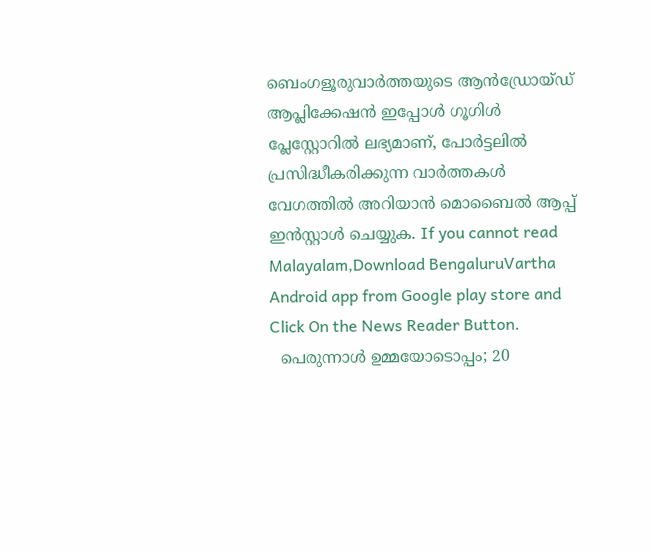ബെംഗളൂരുവാർത്തയുടെ ആൻഡ്രോയ്ഡ് ആപ്ലിക്കേഷൻ ഇപ്പോൾ ഗൂഗിൾ പ്ലേസ്റ്റോറിൽ ലഭ്യമാണ്, പോർട്ടലിൽ പ്രസിദ്ധീകരിക്കുന്ന വാർത്തകൾ വേഗത്തിൽ അറിയാൻ മൊബൈൽ ആപ്പ് ഇൻസ്റ്റാൾ ചെയ്യുക. If you cannot read Malayalam,Download BengaluruVartha Android app from Google play store and Click On the News Reader Button.
  പെരുന്നാൾ ഉമ്മയോടൊപ്പം; 20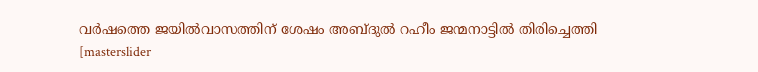വര്‍ഷത്തെ ജയില്‍വാസത്തിന് ശേഷം അബ്ദുൽ റഹീം ജന്മനാട്ടിൽ തിരിച്ചെത്തി
[masterslider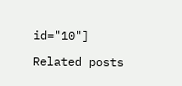id="10"]

Related posts